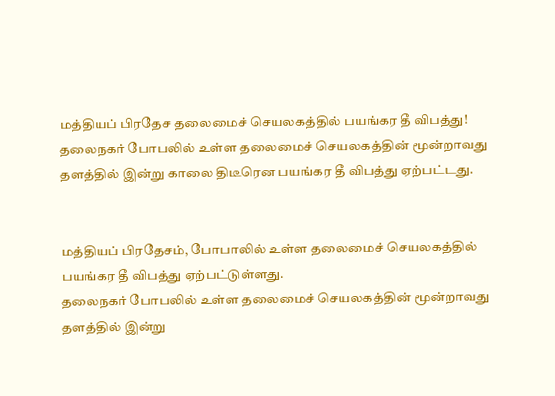மத்தியப் பிரதேச தலைமைச் செயலகத்தில் பயங்கர தீ விபத்து!
தலைநகர் போபலில் உள்ள தலைமைச் செயலகத்தின் மூன்றாவது தளத்தில் இன்று காலை திடீரென பயங்கர தீ விபத்து ஏற்பட்டது.


மத்தியப் பிரதேசம், போபாலில் உள்ள தலைமைச் செயலகத்தில் பயங்கர தீ விபத்து ஏற்பட்டுள்ளது.
தலைநகர் போபலில் உள்ள தலைமைச் செயலகத்தின் மூன்றாவது தளத்தில் இன்று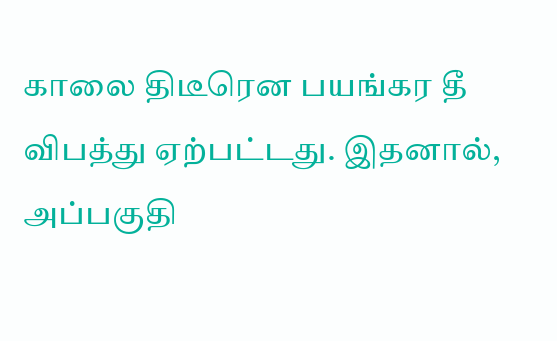காலை திடீரென பயங்கர தீ விபத்து ஏற்பட்டது. இதனால், அப்பகுதி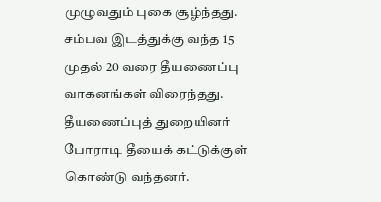முழுவதும் புகை சூழ்ந்தது.
சம்பவ இடத்துக்கு வந்த 15 முதல் 20 வரை தீயணைப்பு வாகனங்கள் விரைந்தது. தீயணைப்புத் துறையினர் போராடி தீயைக் கட்டுக்குள் கொண்டு வந்தனர்.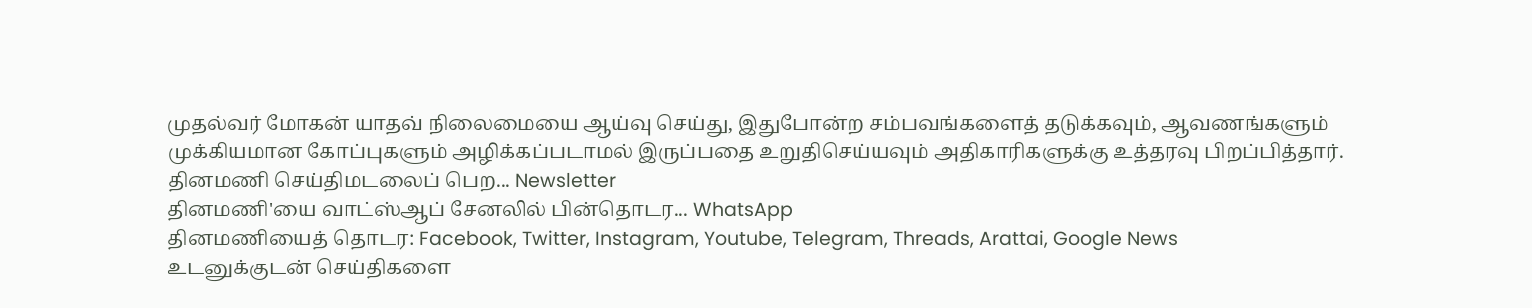முதல்வர் மோகன் யாதவ் நிலைமையை ஆய்வு செய்து, இதுபோன்ற சம்பவங்களைத் தடுக்கவும், ஆவணங்களும் முக்கியமான கோப்புகளும் அழிக்கப்படாமல் இருப்பதை உறுதிசெய்யவும் அதிகாரிகளுக்கு உத்தரவு பிறப்பித்தார்.
தினமணி செய்திமடலைப் பெற... Newsletter
தினமணி'யை வாட்ஸ்ஆப் சேனலில் பின்தொடர... WhatsApp
தினமணியைத் தொடர: Facebook, Twitter, Instagram, Youtube, Telegram, Threads, Arattai, Google News
உடனுக்குடன் செய்திகளை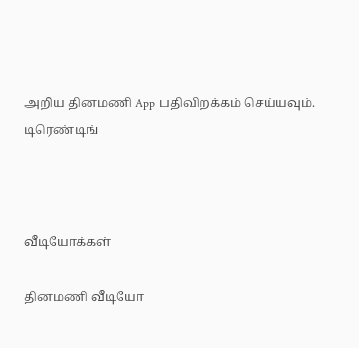அறிய தினமணி App பதிவிறக்கம் செய்யவும்.
டிரெண்டிங்



வீடியோக்கள்

தினமணி வீடியோ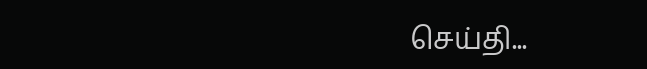செய்தி...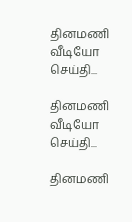தினமணி வீடியோ செய்தி...

தினமணி வீடியோ செய்தி...

தினமணி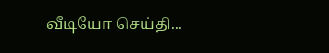வீடியோ செய்தி...